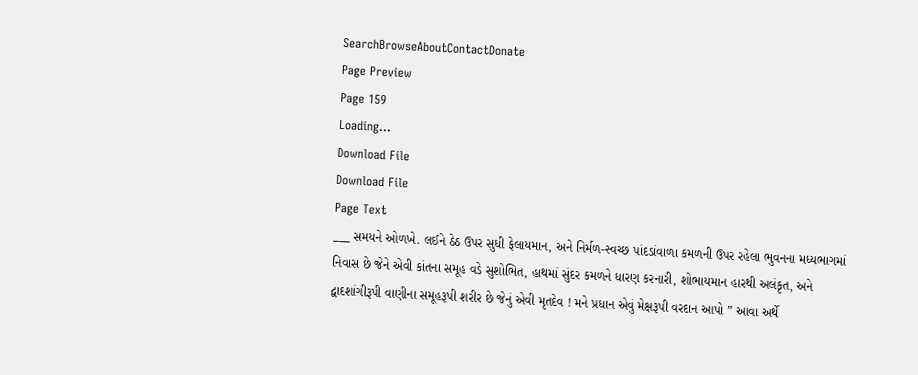SearchBrowseAboutContactDonate
Page Preview
Page 159
Loading...
Download File
Download File
Page Text
___ સમયને ઓળખે. લઈને ઠેઠ ઉપર સુધી ફેલાયમાન, અને નિર્મળ-સ્વચ્છ પાંદડાંવાળા કમળની ઉપર રહેલા ભુવનના મધ્યભાગમાં નિવાસ છે જેને એવી કાંતના સમૂહ વડે સુશોભિત, હાથમાં સુંદર કમળને ધારણ કરનારી, શોભાયમાન હારથી અલંકૃત, અને દ્વાદશાંગીરૂપી વાણીના સમૂહરૂપી શરીર છે જેનું એવી મૃતદેવ ! મને પ્રધાન એવું મેક્ષરૂપી વરદાન આપો ” આવા અર્થે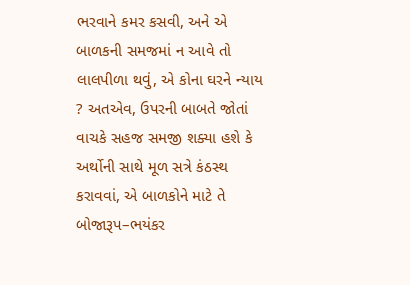ભરવાને કમર કસવી, અને એ બાળકની સમજમાં ન આવે તો લાલપીળા થવું, એ કોના ઘરને ન્યાય ? અતએવ, ઉપરની બાબતે જોતાં વાચકે સહજ સમજી શક્યા હશે કે અર્થોની સાથે મૂળ સત્રે કંઠસ્થ કરાવવાં, એ બાળકોને માટે તે બોજારૂપ–ભયંકર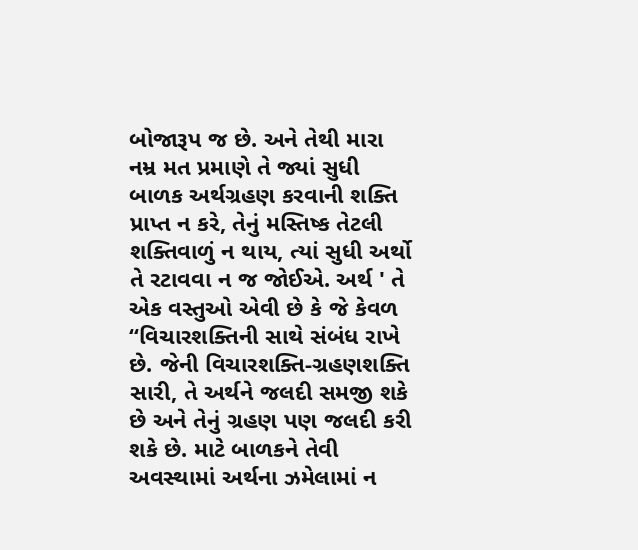બોજારૂપ જ છે. અને તેથી મારા નમ્ર મત પ્રમાણે તે જ્યાં સુધી બાળક અર્થગ્રહણ કરવાની શક્તિ પ્રાપ્ત ન કરે, તેનું મસ્તિષ્ક તેટલી શક્તિવાળું ન થાય, ત્યાં સુધી અર્થો તે રટાવવા ન જ જોઈએ. અર્થ ' તે એક વસ્તુઓ એવી છે કે જે કેવળ “વિચારશક્તિની સાથે સંબંધ રાખે છે. જેની વિચારશક્તિ-ગ્રહણશક્તિ સારી, તે અર્થને જલદી સમજી શકે છે અને તેનું ગ્રહણ પણ જલદી કરી શકે છે. માટે બાળકને તેવી અવસ્થામાં અર્થના ઝમેલામાં ન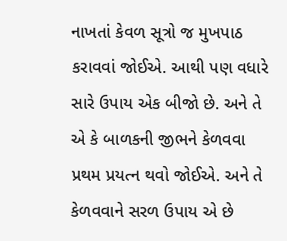નાખતાં કેવળ સૂત્રો જ મુખપાઠ કરાવવાં જોઈએ. આથી પણ વધારે સારે ઉપાય એક બીજો છે. અને તે એ કે બાળકની જીભને કેળવવા પ્રથમ પ્રયત્ન થવો જોઈએ. અને તે કેળવવાને સરળ ઉપાય એ છે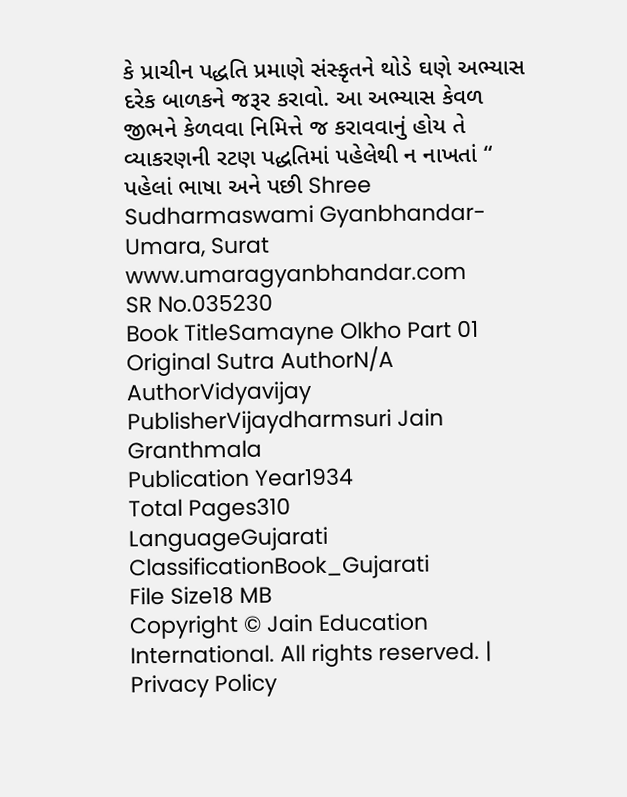કે પ્રાચીન પદ્ધતિ પ્રમાણે સંસ્કૃતને થોડે ઘણે અભ્યાસ દરેક બાળકને જરૂર કરાવો. આ અભ્યાસ કેવળ જીભને કેળવવા નિમિત્તે જ કરાવવાનું હોય તે વ્યાકરણની રટણ પદ્ધતિમાં પહેલેથી ન નાખતાં “ પહેલાં ભાષા અને પછી Shree Sudharmaswami Gyanbhandar-Umara, Surat www.umaragyanbhandar.com
SR No.035230
Book TitleSamayne Olkho Part 01
Original Sutra AuthorN/A
AuthorVidyavijay
PublisherVijaydharmsuri Jain Granthmala
Publication Year1934
Total Pages310
LanguageGujarati
ClassificationBook_Gujarati
File Size18 MB
Copyright © Jain Education International. All rights reserved. | Privacy Policy